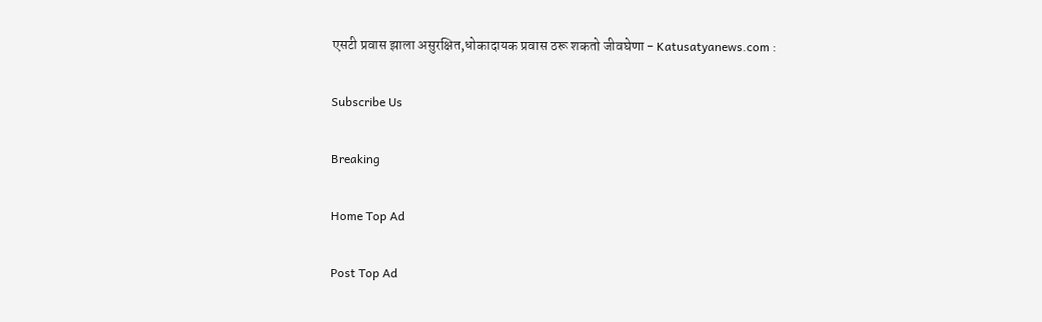एसटी प्रवास झाला असुरक्षित,धोकादायक प्रवास ठरू शकतो जीवघेणा - Katusatyanews.com :

Subscribe Us

Breaking

Home Top Ad

Post Top Ad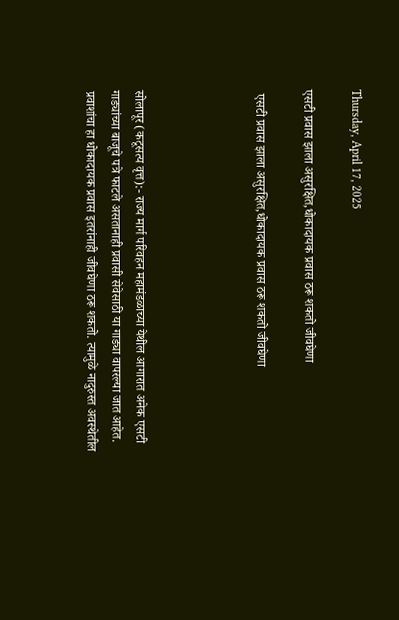Thursday, April 17, 2025

एसटी प्रवास झाला असुरक्षित,धोकादायक प्रवास ठरू शकतो जीवघेणा

 एसटी प्रवास झाला असुरक्षित,धोकादायक प्रवास ठरू शकतो जीवघेणा




सोलापूर (कटूसत्य वृत्त):- राज्य मार्ग परिवहन महामंडळाच्या येथील आगारात अनेक एसटी गाड्यांच्या बाजूचे पत्रे फाटले असतानाही प्रवासी सेवेसाठी या गाड्या वापरल्या जात आहेत. प्रवाशांचा हा धोकादायक प्रवास इतरांनाही जीवघेणा ठरू शकतो. त्यामुळे नादुरुस्त अवस्थेतील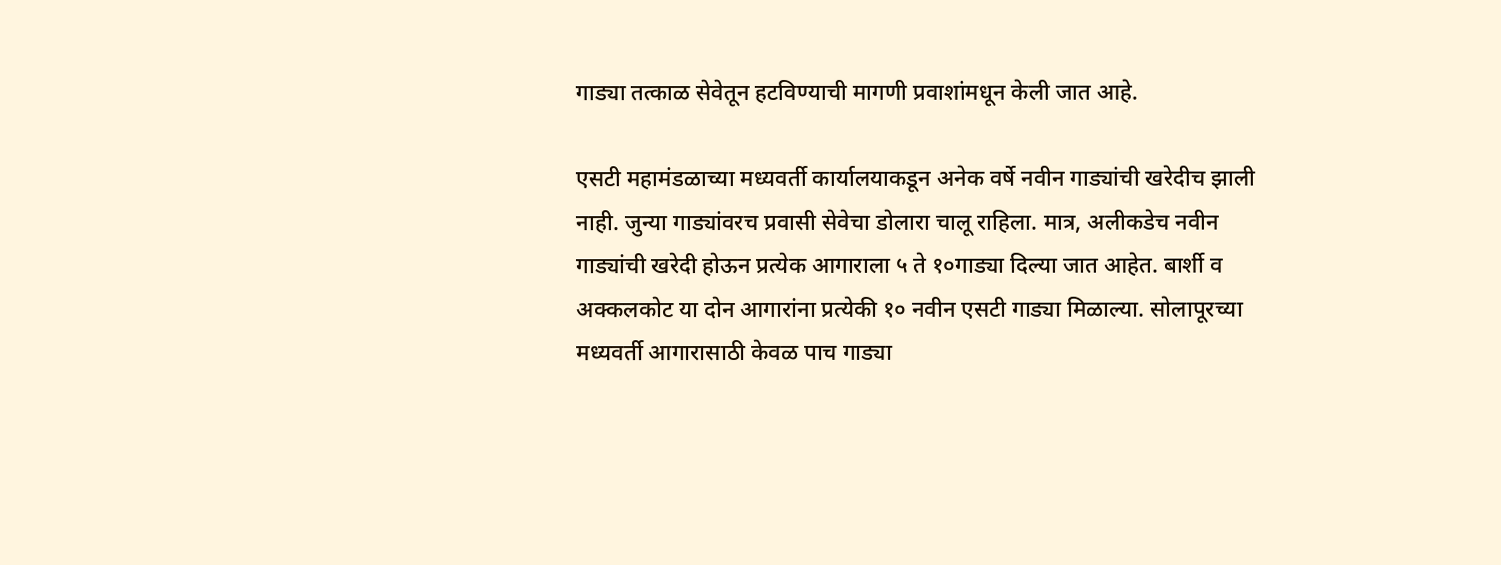गाड्या तत्काळ सेवेतून हटविण्याची मागणी प्रवाशांमधून केली जात आहे.

एसटी महामंडळाच्या मध्यवर्ती कार्यालयाकडून अनेक वर्षे नवीन गाड्यांची खरेदीच झाली नाही. जुन्या गाड्यांवरच प्रवासी सेवेचा डोलारा चालू राहिला. मात्र, अलीकडेच नवीन गाड्यांची खरेदी होऊन प्रत्येक आगाराला ५ ते १०गाड्या दिल्या जात आहेत. बार्शी व अक्कलकोट या दोन आगारांना प्रत्येकी १० नवीन एसटी गाड्या मिळाल्या. सोलापूरच्या मध्यवर्ती आगारासाठी केवळ पाच गाड्या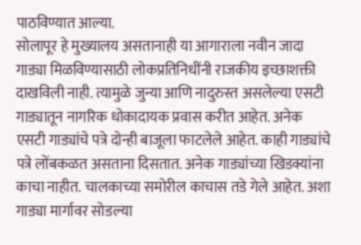पाठविण्यात आल्या.
सोलापूर हे मुख्यालय असतानाही या आगाराला नवीन जादा गाड्या मिळविण्यासाठी लोकप्रतिनिधींनी राजकीय इच्छाशक्ती दाखविली नाही. त्यामुळे जुन्या आणि नादुरुस्त असलेल्या एसटी गाड्यातून नागरिक धोकादायक प्रवास करीत आहेत. अनेक एसटी गाड्यांचे पत्रे दोन्ही बाजूला फाटलेले आहेत. काही गाड्यांचे पत्रे लोंबकळत असताना दिसतात. अनेक गाड्यांच्या खिडक्यांना काचा नाहीत. चालकाच्या समोरील काचास तडे गेले आहेत. अशा गाड्या मार्गावर सोडल्या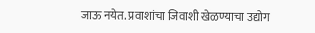जाऊ नयेत. प्रवाशांचा जिवाशी खेळण्याचा उद्योग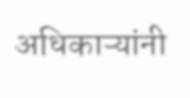अधिकाऱ्यांनी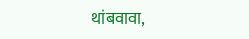थांबवावा,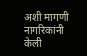अशी मागणी नागरिकांनी केली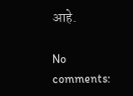आहे.

No comments: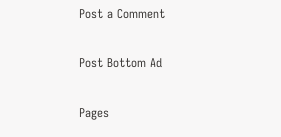Post a Comment

Post Bottom Ad

Pages